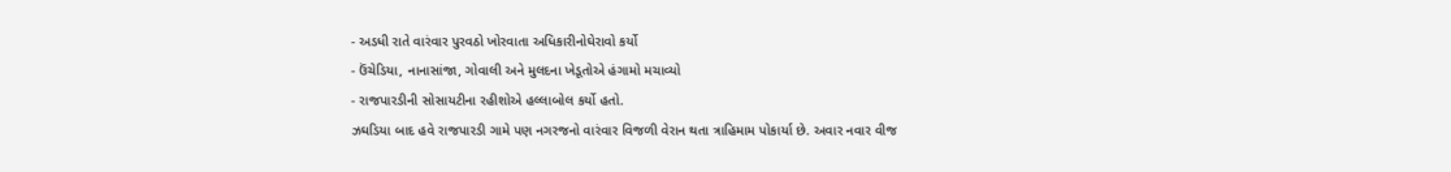- અડધી રાતે વારંવાર પુરવઠો ખોરવાતા અધિકારીનોઘેરાવો કર્યો
- ઉંચેડિયા, નાનાસાંજા, ગોવાલી અને મુલદના ખેડૂતોએ હંગામો મચાવ્યો
- રાજપારડીની સોસાયટીના રહીશોએ હલ્લાબોલ કર્યો હતો.
ઝઘડિયા બાદ હવે રાજપારડી ગામે પણ નગરજનો વારંવાર વિજળી વેરાન થતા ત્રાહિમામ પોકાર્યા છે. અવાર નવાર વીજ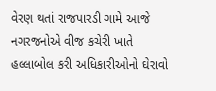વેરણ થતાં રાજપારડી ગામે આજે નગરજનોએ વીજ કચેરી ખાતે હલ્લાબોલ કરી અધિકારીઓનો ઘેરાવો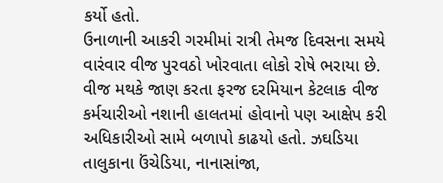કર્યો હતો.
ઉનાળાની આકરી ગરમીમાં રાત્રી તેમજ દિવસના સમયે વારંવાર વીજ પુરવઠો ખોરવાતા લોકો રોષે ભરાયા છે. વીજ મથકે જાણ કરતા ફરજ દરમિયાન કેટલાક વીજ કર્મચારીઓ નશાની હાલતમાં હોવાનો પણ આક્ષેપ કરી અધિકારીઓ સામે બળાપો કાઢયો હતો. ઝઘડિયા તાલુકાના ઉંચેડિયા, નાનાસાંજા,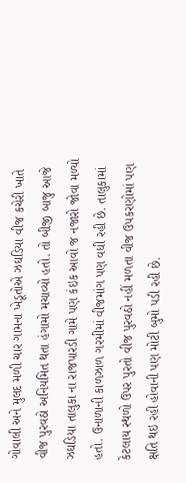ગોવાલી અને મુલદ મળી ચાર ગામના ખેડૂતોએ ઝઘડિયા વીજ કચેરી ખાતે વીજ પુરવઠો અનિયમિત થતા હંગામો મચાવ્યો હતો. તો બીજી બાજુ આજે ઝઘડિયા તાલુકા ના રાજપારડી ગામે પણ કંઇક આવો જ નજારો જોવા મળ્યો હતો. ઉનાળાની કાળઝાળ ગરમીમાં વીજમાંગ પણ વધી રહી છે. તાલુકામાં કેટલાય સ્થળો ઉપર પુરતો વીજ પુરવઠો નહીં મળતા વીજ ઉપકરણોમાં પણ ક્ષતિ થઇ રહી હોવાની પણ મોટી બુમો પડી રહી છે.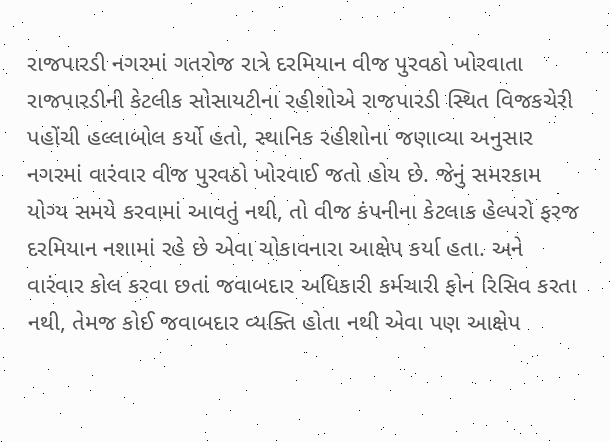રાજપારડી નગરમાં ગતરોજ રાત્રે દરમિયાન વીજ પુરવઠો ખોરવાતા રાજપારડીની કેટલીક સોસાયટીના રહીશોએ રાજપારડી સ્થિત વિજકચેરી પહોંચી હલ્લાબોલ કર્યો હતો, સ્થાનિક રહીશોના જણાવ્યા અનુસાર નગરમાં વારંવાર વીજ પુરવઠો ખોરવાઈ જતો હોય છે. જેનું સમરકામ યોગ્ય સમયે કરવામાં આવતું નથી, તો વીજ કંપનીના કેટલાક હેલ્પરો ફરજ દરમિયાન નશામાં રહે છે એવા ચોકાવનારા આક્ષેપ કર્યા હતા. અને વારંવાર કોલ કરવા છતાં જવાબદાર અધિકારી કર્મચારી ફોન રિસિવ કરતા નથી, તેમજ કોઈ જવાબદાર વ્યક્તિ હોતા નથી એવા પણ આક્ષેપ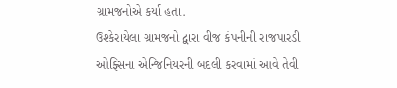ગ્રામજનોએ કર્યા હતા.
ઉશ્કેરાયેલા ગ્રામજનો દ્વારા વીજ કંપનીની રાજપારડી ઓફ્સિના એન્જિનિયરની બદલી કરવામાં આવે તેવી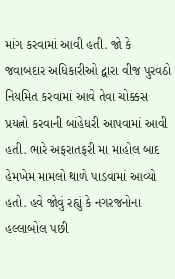માંગ કરવામાં આવી હતી. જો કે જવાબદાર અધિકારીઓ દ્વારા વીજ પુરવઠો નિયમિત કરવામાં આવે તેવા ચોક્કસ પ્રયત્નો કરવાની બાંહેધરી આપવામાં આવી હતી. ભારે અફરાતફરી મા માહોલ બાદ હેમખેમ મામલો થાળે પાડવામાં આવ્યો હતો. હવે જોવું રહ્યું કે નગરજનોના હલ્લાબોલ પછી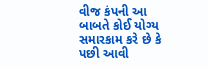વીજ કંપની આ બાબતે કોઈ યોગ્ય સમારકામ કરે છે કે પછી આવી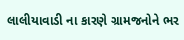લાલીયાવાડી ના કારણે ગ્રામજનોને ભર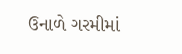ઉનાળે ગરમીમાં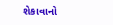શેકાવાનો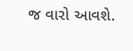જ વારો આવશે.